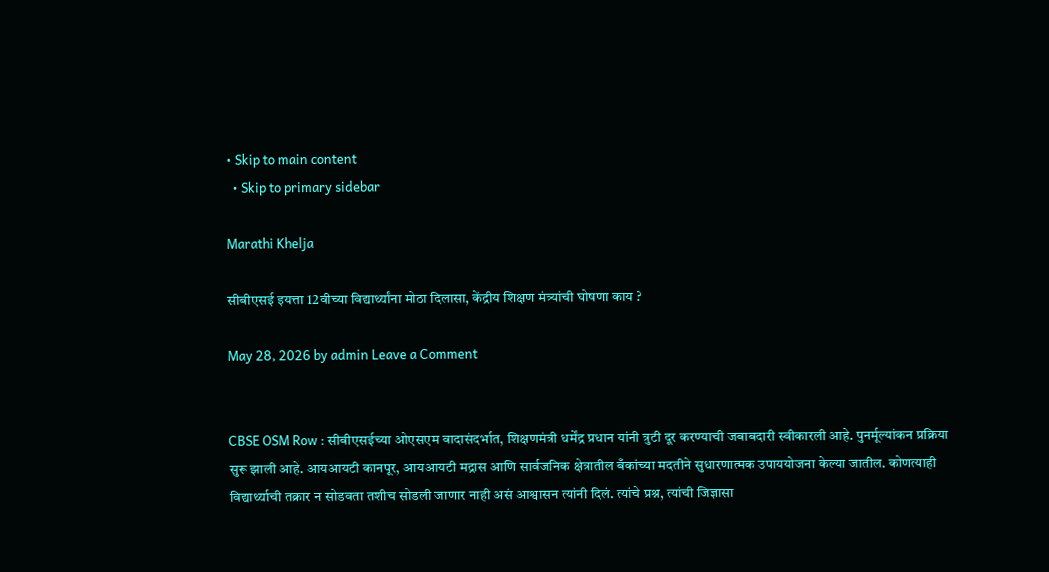• Skip to main content
  • Skip to primary sidebar

Marathi Khelja

सीबीएसई इयत्ता 12वीच्या विद्यार्थ्यांना मोठा दिलासा, केंद्रीय शिक्षण मंत्र्यांची घोषणा काय ?

May 28, 2026 by admin Leave a Comment


CBSE OSM Row : सीबीएसईच्या ओएसएम वादासंदर्भात, शिक्षणमंत्री धर्मेंद्र प्रधान यांनी त्रुटी दूर करण्याची जबाबदारी स्वीकारली आहे. पुनर्मूल्यांकन प्रक्रिया सुरू झाली आहे. आयआयटी कानपूर, आयआयटी मद्रास आणि सार्वजनिक क्षेत्रातील बँकांच्या मदतीने सुधारणात्मक उपाययोजना केल्या जातील. कोणत्याही विद्यार्थ्याची तक्रार न सोडवता तशीच सोडली जाणार नाही असं आश्वासन त्यांनी दिलं. त्यांचे प्रश्न, त्यांची जिज्ञासा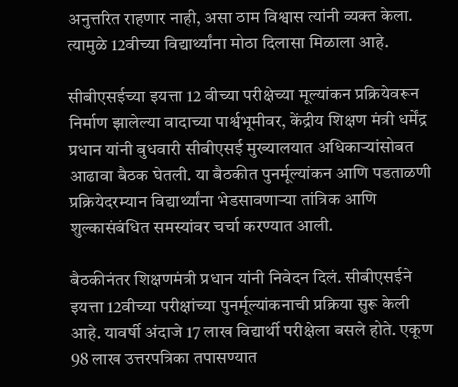अनुत्तरित राहणार नाही, असा ठाम विश्वास त्यांनी व्यक्त केला. त्यामुळे 12वीच्या विद्यार्थ्यांना मोठा दिलासा मिळाला आहे.

सीबीएसईच्या इयत्ता 12 वीच्या परीक्षेच्या मूल्यांकन प्रक्रियेवरून निर्माण झालेल्या वादाच्या पार्श्वभूमीवर, केंद्रीय शिक्षण मंत्री धर्मेंद्र प्रधान यांनी बुधवारी सीबीएसई मुख्यालयात अधिकाऱ्यांसोबत आढावा बैठक घेतली. या बैठकीत पुनर्मूल्यांकन आणि पडताळणी प्रक्रियेदरम्यान विद्यार्थ्यांना भेडसावणाऱ्या तांत्रिक आणि शुल्कासंबंधित समस्यांवर चर्चा करण्यात आली.

बैठकीनंतर शिक्षणमंत्री प्रधान यांनी निवेदन दिलं. सीबीएसईने इयत्ता 12वीच्या परीक्षांच्या पुनर्मूल्यांकनाची प्रक्रिया सुरू केली आहे. यावर्षी अंदाजे 17 लाख विद्यार्थी परीक्षेला बसले होते. एकूण 98 लाख उत्तरपत्रिका तपासण्यात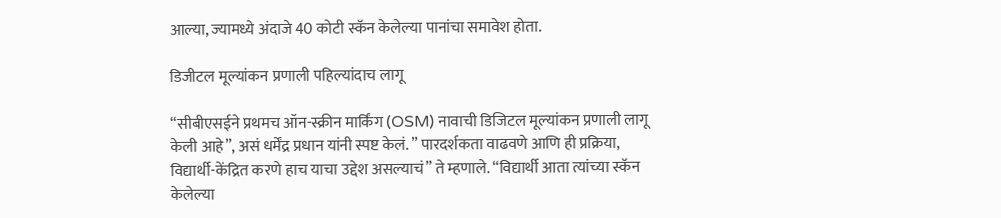आल्या, ज्यामध्ये अंदाजे 40 कोटी स्कॅन केलेल्या पानांचा समावेश होता.

डिजीटल मूल्यांकन प्रणाली पहिल्यांदाच लागू

“सीबीएसईने प्रथमच ऑन-स्क्रीन मार्किंग (OSM) नावाची डिजिटल मूल्यांकन प्रणाली लागू केली आहे”, असं धर्मेंद्र प्रधान यांनी स्पष्ट केलं. ” पारदर्शकता वाढवणे आणि ही प्रक्रिया, विद्यार्थी-केंद्रित करणे हाच याचा उद्देश असल्याचं” ते म्हणाले. “विद्यार्थी आता त्यांच्या स्कॅन केलेल्या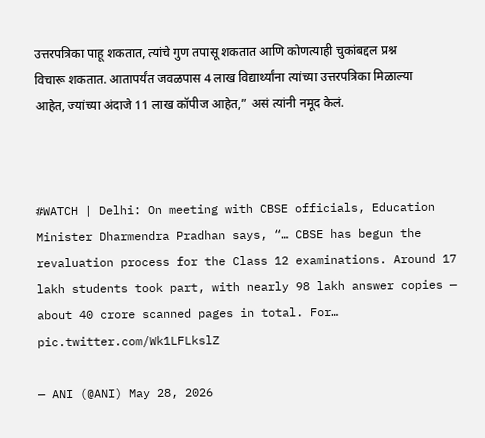उत्तरपत्रिका पाहू शकतात, त्यांचे गुण तपासू शकतात आणि कोणत्याही चुकांबद्दल प्रश्न विचारू शकतात. आतापर्यंत जवळपास 4 लाख विद्यार्थ्यांना त्यांच्या उत्तरपत्रिका मिळाल्या आहेत, ज्यांच्या अंदाजे 11 लाख कॉपीज आहेत,” असं त्यांनी नमूद केलं.



#WATCH | Delhi: On meeting with CBSE officials, Education Minister Dharmendra Pradhan says, “… CBSE has begun the revaluation process for the Class 12 examinations. Around 17 lakh students took part, with nearly 98 lakh answer copies — about 40 crore scanned pages in total. For… pic.twitter.com/Wk1LFLkslZ

— ANI (@ANI) May 28, 2026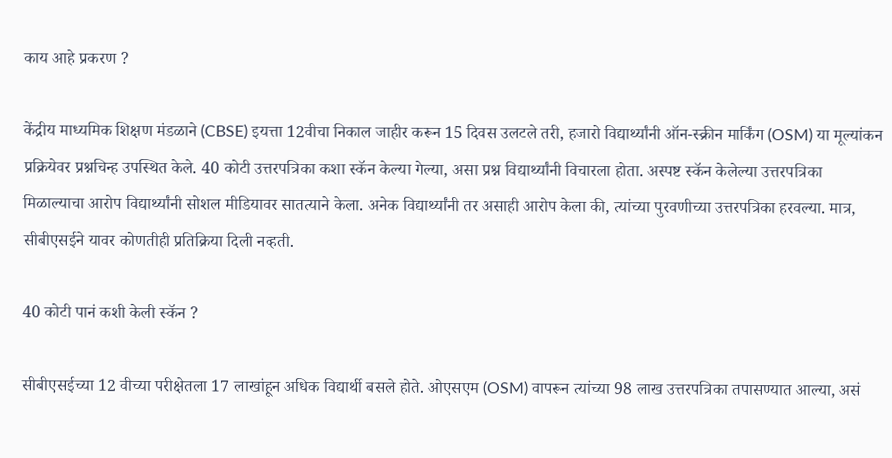काय आहे प्रकरण ?

केंद्रीय माध्यमिक शिक्षण मंडळाने (CBSE) इयत्ता 12वीचा निकाल जाहीर करून 15 दिवस उलटले तरी, हजारो विद्यार्थ्यांनी ऑन-स्क्रीन मार्किंग (OSM) या मूल्यांकन प्रक्रियेवर प्रश्नचिन्ह उपस्थित केले. 40 कोटी उत्तरपत्रिका कशा स्कॅन केल्या गेल्या, असा प्रश्न विद्यार्थ्यांनी विचारला होता. अस्पष्ट स्कॅन केलेल्या उत्तरपत्रिका मिळाल्याचा आरोप विद्यार्थ्यांनी सोशल मीडियावर सातत्याने केला. अनेक विद्यार्थ्यांनी तर असाही आरोप केला की, त्यांच्या पुरवणीच्या उत्तरपत्रिका हरवल्या. मात्र, सीबीएसईने यावर कोणतीही प्रतिक्रिया दिली नव्हती.

40 कोटी पानं कशी केली स्कॅन ?

सीबीएसईच्या 12 वीच्या परीक्षेतला 17 लाखांहून अधिक विद्यार्थी बसले होते. ओएसएम (OSM) वापरून त्यांच्या 98 लाख उत्तरपत्रिका तपासण्यात आल्या, असं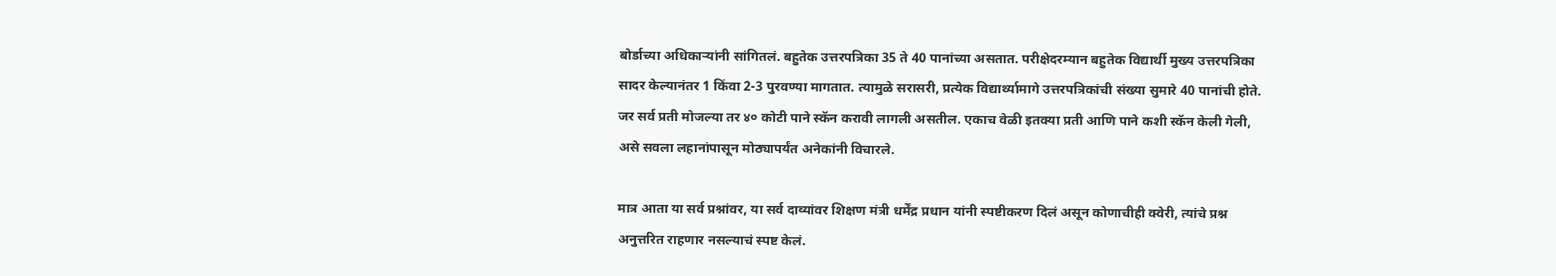बोर्डाच्या अधिकाऱ्यांनी सांगितलं. बहुतेक उत्तरपत्रिका 35 ते 40 पानांच्या असतात. परीक्षेदरम्यान बहुतेक विद्यार्थी मुख्य उत्तरपत्रिका सादर केल्यानंतर 1 किंवा 2-3 पुरवण्या मागतात. त्यामुळे सरासरी, प्रत्येक विद्यार्थ्यामागे उत्तरपत्रिकांची संख्या सुमारे 40 पानांची होते. जर सर्व प्रती मोजल्या तर ४० कोटी पाने स्कॅन करावी लागली असतील. एकाच वेळी इतक्या प्रती आणि पाने कशी स्कॅन केली गेली, असे सवला लहानांपासून मोठ्यापर्यंत अनेकांनी विचारले.

मात्र आता या सर्व प्रश्नांवर, या सर्व दाव्यांवर शिक्षण मंत्री धर्मेंद्र प्रधान यांनी स्पष्टीकरण दिलं असून कोणाचीही क्वेरी, त्यांचे प्रश्न अनुत्तरित राहणार नसल्याचं स्पष्ट केलं.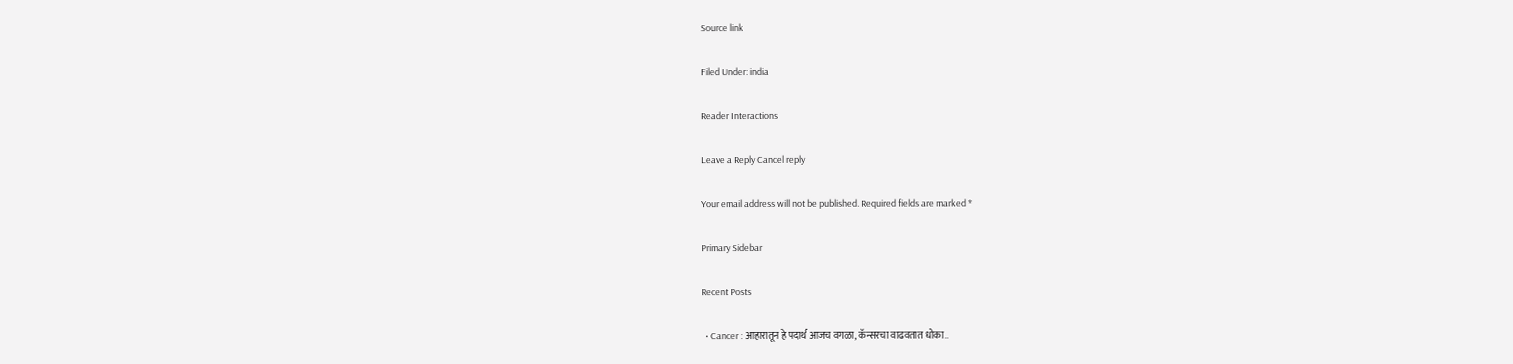Source link

Filed Under: india

Reader Interactions

Leave a Reply Cancel reply

Your email address will not be published. Required fields are marked *

Primary Sidebar

Recent Posts

  • Cancer : आहारातून हे पदार्थ आजच वगळा, कॅन्सरचा वाढवतात धोका..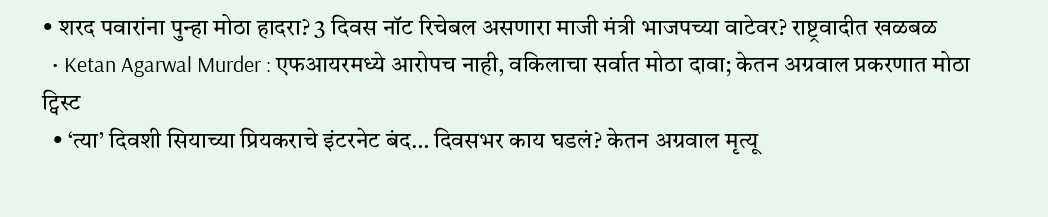• शरद पवारांना पुन्हा मोठा हादरा? 3 दिवस नॉट रिचेबल असणारा माजी मंत्री भाजपच्या वाटेवर? राष्ट्रवादीत खळबळ
  • Ketan Agarwal Murder : एफआयरमध्ये आरोपच नाही, वकिलाचा सर्वात मोठा दावा; केतन अग्रवाल प्रकरणात मोठा ट्विस्ट
  • ‘त्या’ दिवशी सियाच्या प्रियकराचे इंटरनेट बंद… दिवसभर काय घडलं? केतन अग्रवाल मृत्यू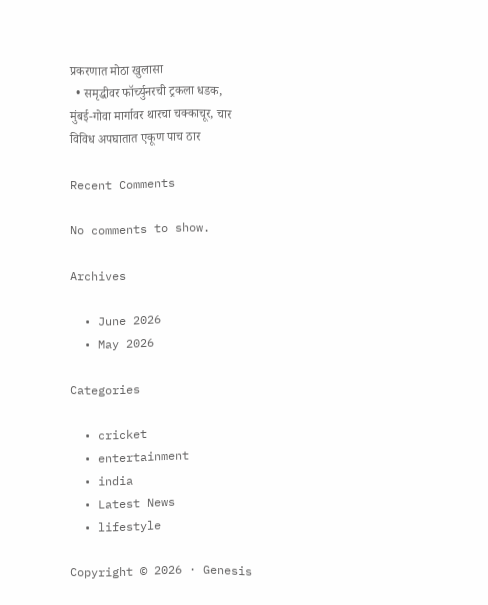प्रकरणात मोठा खुलासा
  • समृद्धीवर फॉर्च्युनरची ट्रकला धडक, मुंबई-गोवा मार्गावर थारचा चक्काचूर, चार विविध अपघातात एकूण पाच ठार

Recent Comments

No comments to show.

Archives

  • June 2026
  • May 2026

Categories

  • cricket
  • entertainment
  • india
  • Latest News
  • lifestyle

Copyright © 2026 · Genesis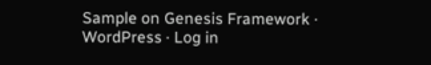Sample on Genesis Framework · WordPress · Log in